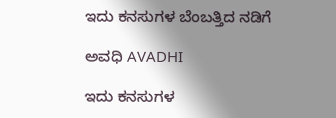ಇದು ಕನಸುಗಳ ಬೆಂಬತ್ತಿದ ನಡಿಗೆ‍

ಅವಧಿ AVADHI

ಇದು ಕನಸುಗಳ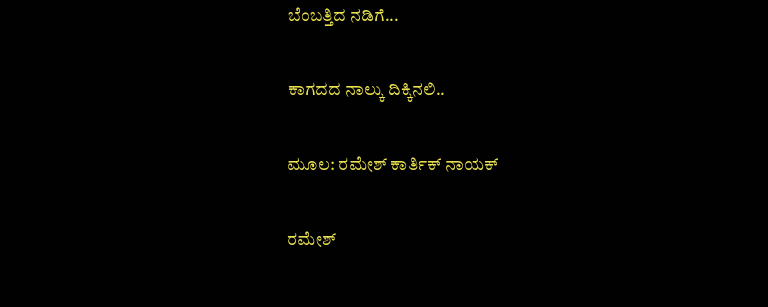ಬೆಂಬತ್ತಿದ ನಡಿಗೆ...

ಕಾಗದದ ನಾಲ್ಕು ದಿಕ್ಕಿನಲಿ..

ಮೂಲ: ರಮೇಶ್ ಕಾರ್ತಿಕ್ ನಾಯಕ್

ರಮೇಶ್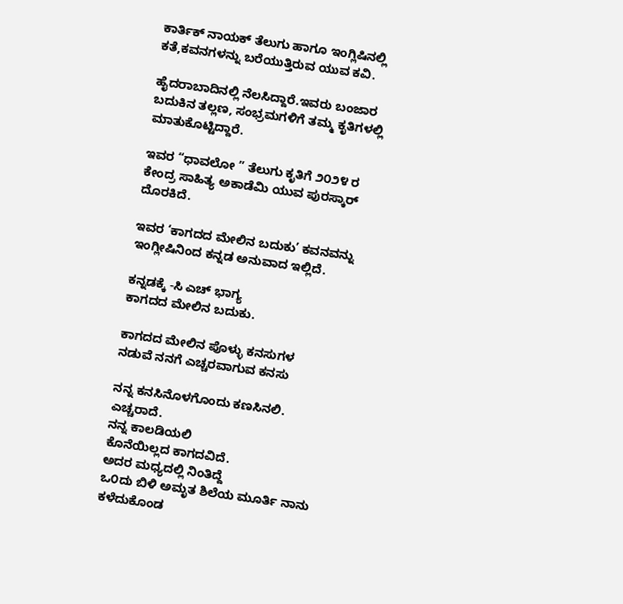ಕಾರ್ತಿಕ್ ನಾಯಕ್ ತೆಲುಗು ಹಾಗೂ ಇಂಗ್ಲಿಷಿನಲ್ಲಿ ಕತೆ,ಕವನಗಳನ್ನು ಬರೆಯುತ್ತಿರುವ ಯುವ ಕವಿ.

ಹೈದರಾಬಾದಿನಲ್ಲಿ ನೆಲಸಿದ್ದಾರೆ.ಇವರು ಬಂಜಾರ ಬದುಕಿನ ತಲ್ಲಣ, ಸಂಭ್ರಮಗಳಿಗೆ ತಮ್ಮ ಕೃತಿಗಳಲ್ಲಿ ಮಾತುಕೊಟ್ಟಿದ್ದಾರೆ.

ಇವರ “ಧಾವಲೋ ” ತೆಲುಗು ಕೃತಿಗೆ ೨೦೨೪ ರ ಕೇಂದ್ರ ಸಾಹಿತ್ಯ ಅಕಾಡೆಮಿ ಯುವ ಪುರಸ್ಕಾರ್ ದೊರಕಿದೆ.

ಇವರ ‘ಕಾಗದದ ಮೇಲಿನ ಬದುಕು’ ಕವನವನ್ನು ಇಂಗ್ಲೀಷಿನಿಂದ ಕನ್ನಡ ಅನುವಾದ ಇಲ್ಲಿದೆ.

ಕನ್ನಡಕ್ಕೆ -ಸಿ ಎಚ್ ಭಾಗ್ಯ
ಕಾಗದದ ಮೇಲಿನ ಬದುಕು.

ಕಾಗದದ ಮೇಲಿನ ಪೊಳ್ಳು ಕನಸುಗಳ
ನಡುವೆ ನನಗೆ ಎಚ್ಚರವಾಗುವ ಕನಸು

ನನ್ನ ಕನಸಿನೊಳಗೊಂದು ಕಣಸಿನಲಿ.
ಎಚ್ಚರಾದೆ.
ನನ್ನ ಕಾಲಡಿಯಲಿ
ಕೊನೆಯಿಲ್ಲದ ಕಾಗದವಿದೆ.
ಅದರ ಮಧ್ಯದಲ್ಲಿ ನಿಂತಿದ್ದೆ
ಒ೦ದು ಬಿಳಿ ಅಮೃತ ಶಿಲೆಯ ಮೂರ್ತಿ ನಾನು
ಕಳೆದುಕೊಂಡ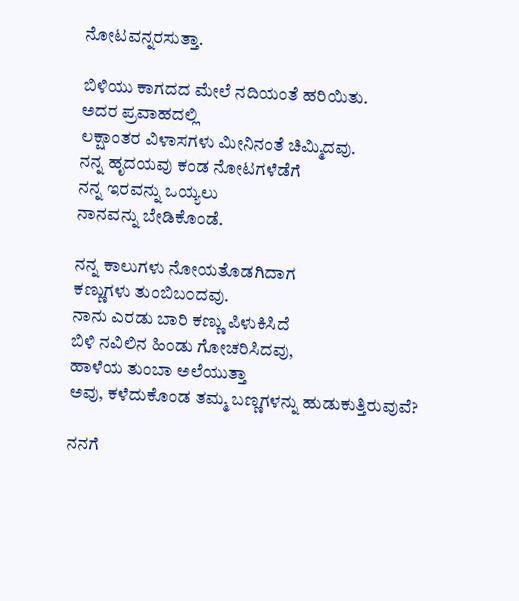ನೋಟವನ್ನರಸುತ್ತಾ.

ಬಿಳಿಯು ಕಾಗದದ ಮೇಲೆ ನದಿಯಂತೆ ಹರಿಯಿತು.
ಅದರ ಪ್ರವಾಹದಲ್ಲಿ
ಲಕ್ಷಾಂತರ ವಿಳಾಸಗಳು ಮೀನಿನಂತೆ ಚಿಮ್ಮಿದವು.
ನನ್ನ ಹೃದಯವು ಕಂಡ ನೋಟಗಳೆಡೆಗೆ
ನನ್ನ ಇರವನ್ನು ಒಯ್ಯಲು
ನಾನವನ್ನು ಬೇಡಿಕೊಂಡೆ.

ನನ್ನ ಕಾಲುಗಳು ನೋಯತೊಡಗಿದಾಗ
ಕಣ್ಣುಗಳು ತುಂಬಿಬ೦ದವು.
ನಾನು ಎರಡು ಬಾರಿ ಕಣ್ಣು ಪಿಳುಕಿಸಿದೆ
ಬಿಳಿ ನವಿಲಿನ ಹಿಂಡು ಗೋಚರಿಸಿದವು,
ಹಾಳೆಯ ತುಂಬಾ ಅಲೆಯುತ್ತಾ
ಅವು, ಕಳೆದುಕೊಂಡ ತಮ್ಮ ಬಣ್ಣಗಳನ್ನು ಹುಡುಕುತ್ತಿರುವುವೆ?

ನನಗೆ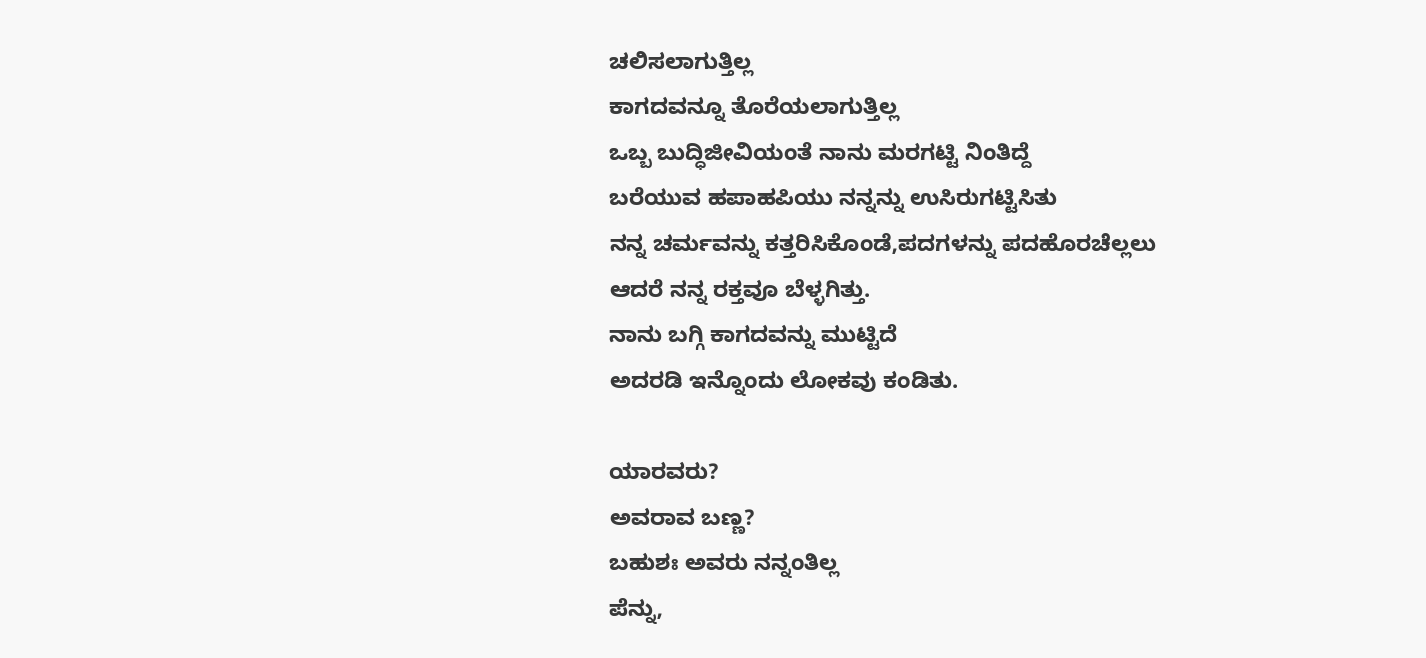ಚಲಿಸಲಾಗುತ್ತಿಲ್ಲ
ಕಾಗದವನ್ನೂ ತೊರೆಯಲಾಗುತ್ತಿಲ್ಲ
ಒಬ್ಬ ಬುದ್ಧಿಜೀವಿಯಂತೆ ನಾನು ಮರಗಟ್ಟಿ ನಿಂತಿದ್ದೆ
ಬರೆಯುವ ಹಪಾಹಪಿಯು ನನ್ನನ್ನು ಉಸಿರುಗಟ್ಟಿಸಿತು
ನನ್ನ ಚರ್ಮವನ್ನು ಕತ್ತರಿಸಿಕೊಂಡೆ,ಪದಗಳನ್ನು ಪದಹೊರಚೆಲ್ಲಲು
ಆದರೆ ನನ್ನ ರಕ್ತವೂ ಬೆಳ್ಳಗಿತ್ತು.
ನಾನು ಬಗ್ಗಿ ಕಾಗದವನ್ನು ಮುಟ್ಟಿದೆ
ಅದರಡಿ ಇನ್ನೊಂದು ಲೋಕವು ಕಂಡಿತು.

ಯಾರವರು?
ಅವರಾವ ಬಣ್ಣ?
ಬಹುಶಃ ಅವರು ನನ್ನಂತಿಲ್ಲ
ಪೆನ್ನು,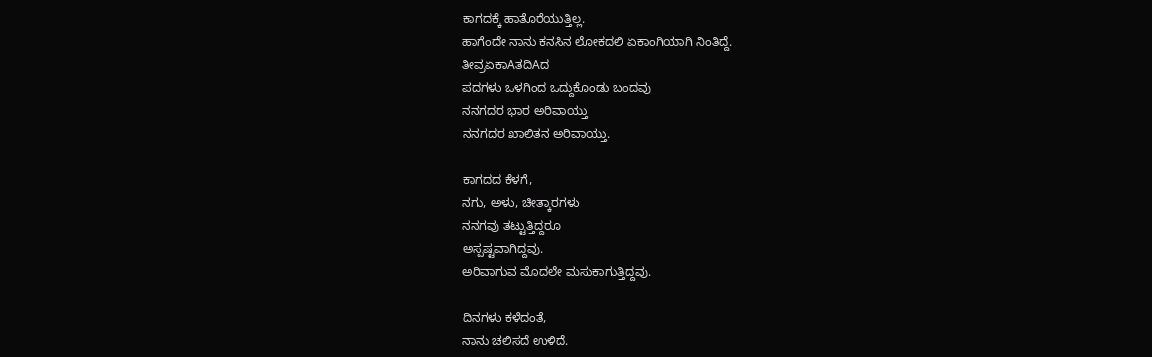ಕಾಗದಕ್ಕೆ ಹಾತೊರೆಯುತ್ತಿಲ್ಲ.
ಹಾಗೆಂದೇ ನಾನು ಕನಸಿನ ಲೋಕದಲಿ ಏಕಾಂಗಿಯಾಗಿ ನಿಂತಿದ್ದೆ.
ತೀವ್ರಏಕಾAತದಿAದ
ಪದಗಳು ಒಳಗಿಂದ ಒದ್ದುಕೊಂಡು ಬಂದವು
ನನಗದರ ಭಾರ ಅರಿವಾಯ್ತು
ನನಗದರ ಖಾಲಿತನ ಅರಿವಾಯ್ತು.

ಕಾಗದದ ಕೆಳಗೆ,
ನಗು, ಅಳು, ಚೀತ್ಕಾರಗಳು
ನನಗವು ತಟ್ಟುತ್ತಿದ್ದರೂ
ಅಸ್ಪಷ್ಟವಾಗಿದ್ದವು.
ಅರಿವಾಗುವ ಮೊದಲೇ ಮಸುಕಾಗುತ್ತಿದ್ದವು.

ದಿನಗಳು ಕಳೆದಂತೆ,
ನಾನು ಚಲಿಸದೆ ಉಳಿದೆ.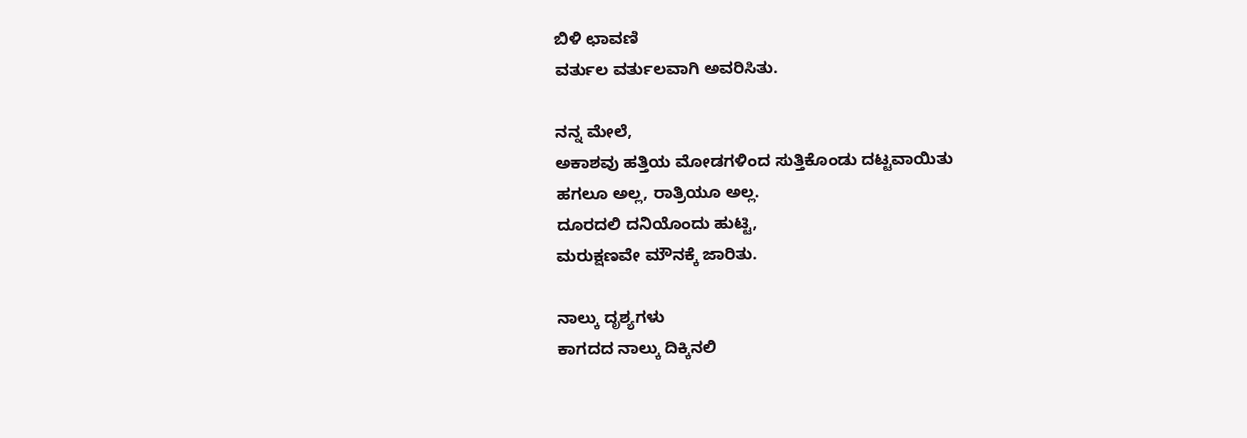ಬಿಳಿ ಛಾವಣಿ
ವರ್ತುಲ ವರ್ತುಲವಾಗಿ ಅವರಿಸಿತು.

ನನ್ನ ಮೇಲೆ,
ಅಕಾಶವು ಹತ್ತಿಯ ಮೋಡಗಳಿಂದ ಸುತ್ತಿಕೊಂಡು ದಟ್ಟವಾಯಿತು
ಹಗಲೂ ಅಲ್ಲ, ರಾತ್ರಿಯೂ ಅಲ್ಲ.
ದೂರದಲಿ ದನಿಯೊಂದು ಹುಟ್ಟಿ,
ಮರುಕ್ಷಣವೇ ಮೌನಕ್ಕೆ ಜಾರಿತು.

ನಾಲ್ಕು ದೃಶ್ಯಗಳು
ಕಾಗದದ ನಾಲ್ಕು ದಿಕ್ಕಿನಲಿ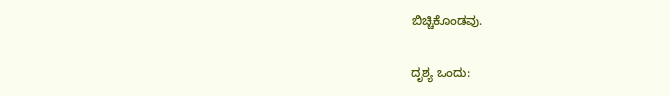ಬಿಚ್ಚಿಕೊಂಡವು.

ದೃಶ್ಯ ಒಂದು: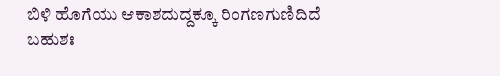ಬಿಳಿ ಹೊಗೆಯು ಆಕಾಶದುದ್ದಕ್ಕೂ ರಿಂಗಣಗುಣಿದಿದೆ
ಬಹುಶಃ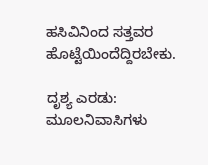ಹಸಿವಿನಿಂದ ಸತ್ತವರ
ಹೊಟ್ಟೆಯಿಂದೆದ್ದಿರಬೇಕು.

ದೃಶ್ಯ ಎರಡು:
ಮೂಲನಿವಾಸಿಗಳು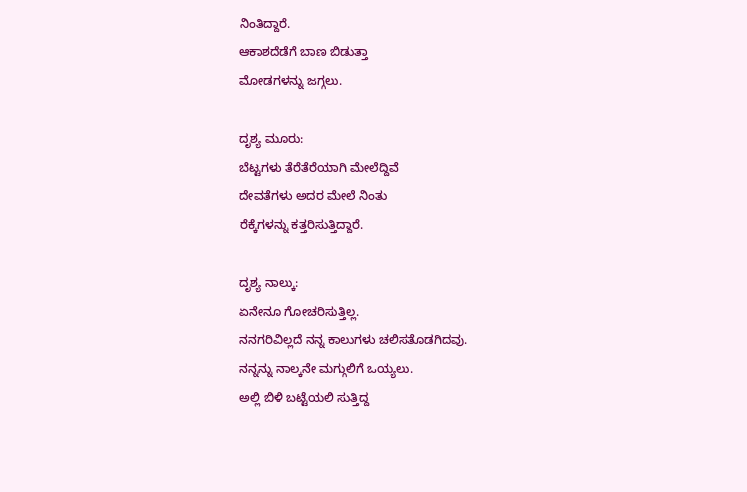ನಿಂತಿದ್ದಾರೆ.
ಆಕಾಶದೆಡೆಗೆ ಬಾಣ ಬಿಡುತ್ತಾ
ಮೋಡಗಳನ್ನು ಜಗ್ಗಲು.

ದೃಶ್ಯ ಮೂರು:
ಬೆಟ್ಟಗಳು ತೆರೆತೆರೆಯಾಗಿ ಮೇಲೆದ್ದಿವೆ
ದೇವತೆಗಳು ಅದರ ಮೇಲೆ ನಿಂತು
ರೆಕ್ಕೆಗಳನ್ನು ಕತ್ತರಿಸುತ್ತಿದ್ದಾರೆ.

ದೃಶ್ಯ ನಾಲ್ಕು:
ಏನೇನೂ ಗೋಚರಿಸುತ್ತಿಲ್ಲ.
ನನಗರಿವಿಲ್ಲದೆ ನನ್ನ ಕಾಲುಗಳು ಚಲಿಸತೊಡಗಿದವು.
ನನ್ನನ್ನು ನಾಲ್ಕನೇ ಮಗ್ಗುಲಿಗೆ ಒಯ್ಯಲು.
ಅಲ್ಲಿ ಬಿಳಿ ಬಟ್ಟೆಯಲಿ ಸುತ್ತಿದ್ದ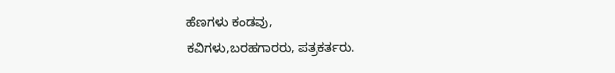ಹೆಣಗಳು ಕಂಡವು,
ಕವಿಗಳು,ಬರಹಗಾರರು, ಪತ್ರಕರ್ತರು.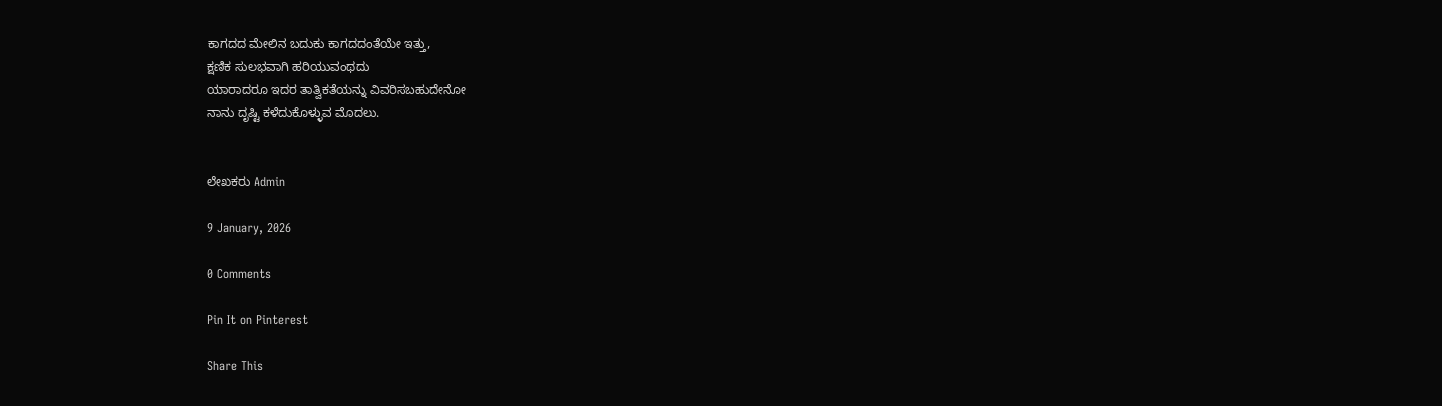ಕಾಗದದ ಮೇಲಿನ ಬದುಕು ಕಾಗದದಂತೆಯೇ ಇತ್ತು,
ಕ್ಷಣಿಕ ಸುಲಭವಾಗಿ ಹರಿಯುವಂಥದು
ಯಾರಾದರೂ ಇದರ ತಾತ್ವಿಕತೆಯನ್ನು ವಿವರಿಸಬಹುದೇನೋ
ನಾನು ದೃಷ್ಟಿ ಕಳೆದುಕೊಳ್ಳುವ ಮೊದಲು.


ಲೇಖಕರು Admin

9 January, 2026

0 Comments

Pin It on Pinterest

Share This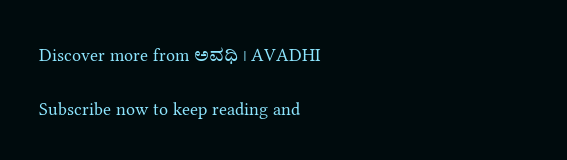Discover more from ಅವಧಿ । AVADHI

Subscribe now to keep reading and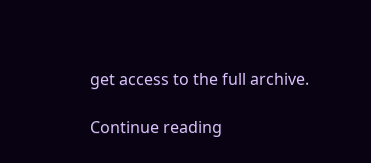get access to the full archive.

Continue reading